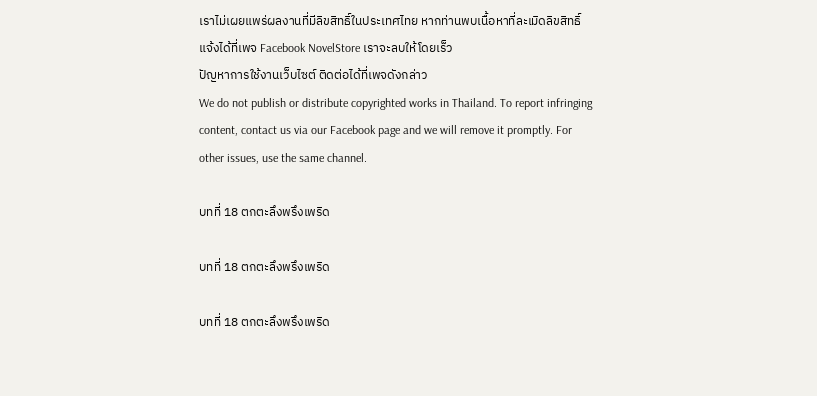เราไม่เผยแพร่ผลงานที่มีลิขสิทธิ์ในประเทศไทย หากท่านพบเนื้อหาที่ละเมิดลิขสิทธิ์ แจ้งได้ที่เพจ Facebook NovelStore เราจะลบให้โดยเร็ว
ปัญหาการใช้งานเว็บไซต์ ติดต่อได้ที่เพจดังกล่าว
We do not publish or distribute copyrighted works in Thailand. To report infringing content, contact us via our Facebook page and we will remove it promptly. For other issues, use the same channel.

บทที่ 18 ตกตะลึงพรึงเพริด

บทที่ 18 ตกตะลึงพรึงเพริด

บทที่ 18 ตกตะลึงพรึงเพริด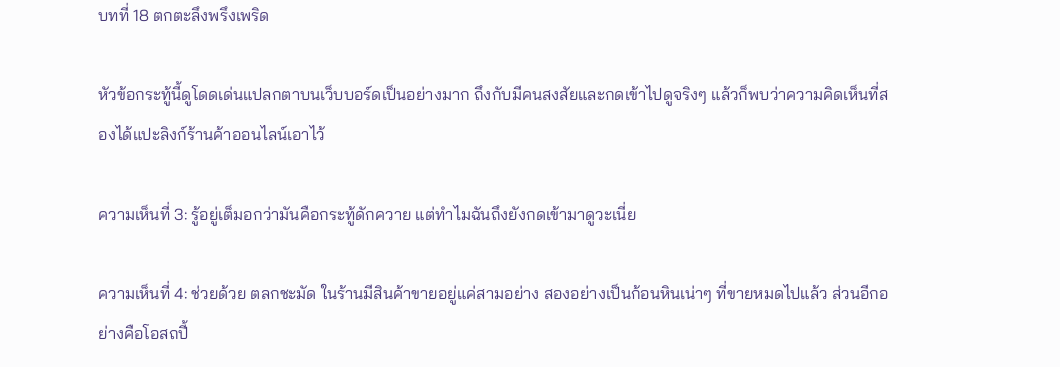บทที่ 18 ตกตะลึงพรึงเพริด

หัวข้อกระทู้นี้ดูโดดเด่นแปลกตาบนเว็บบอร์ดเป็นอย่างมาก ถึงกับมีคนสงสัยและกดเข้าไปดูจริงๆ แล้วก็พบว่าความคิดเห็นที่สองได้แปะลิงก์ร้านค้าออนไลน์เอาไว้

ความเห็นที่ 3: รู้อยู่เต็มอกว่ามันคือกระทู้ดักควาย แต่ทำไมฉันถึงยังกดเข้ามาดูวะเนี่ย

ความเห็นที่ 4: ช่วยด้วย ตลกชะมัด ในร้านมีสินค้าขายอยู่แค่สามอย่าง สองอย่างเป็นก้อนหินเน่าๆ ที่ขายหมดไปแล้ว ส่วนอีกอย่างคือโอสถปี้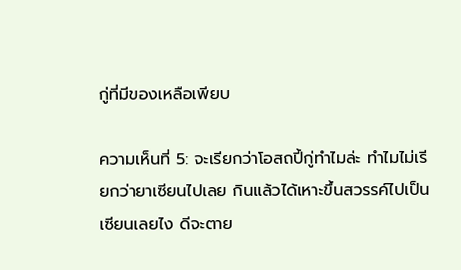กู่ที่มีของเหลือเพียบ

ความเห็นที่ 5: จะเรียกว่าโอสถปี้กู่ทำไมล่ะ ทำไมไม่เรียกว่ายาเซียนไปเลย กินแล้วได้เหาะขึ้นสวรรค์ไปเป็นเซียนเลยไง ดีจะตาย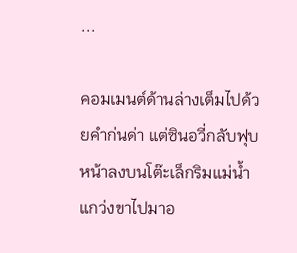...

คอมเมนต์ด้านล่างเต็มไปด้วยคำก่นด่า แต่ซินอวี่กลับฟุบหน้าลงบนโต๊ะเล็กริมแม่น้ำ แกว่งขาไปมาอ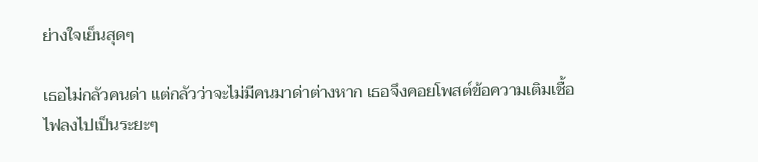ย่างใจเย็นสุดๆ

เธอไม่กลัวคนด่า แต่กลัวว่าจะไม่มีคนมาด่าต่างหาก เธอจึงคอยโพสต์ข้อความเติมเชื้อไฟลงไปเป็นระยะๆ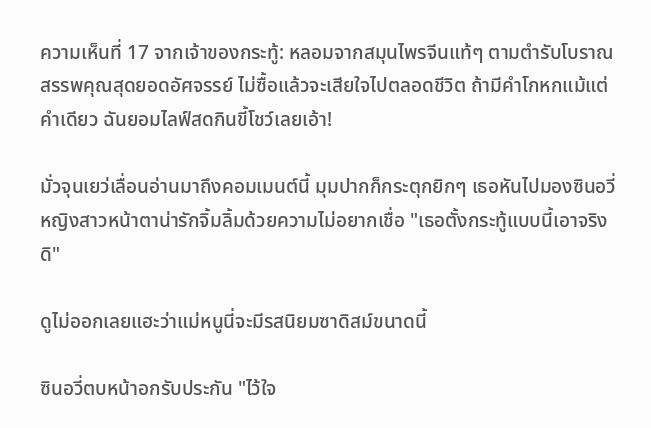ความเห็นที่ 17 จากเจ้าของกระทู้: หลอมจากสมุนไพรจีนแท้ๆ ตามตำรับโบราณ สรรพคุณสุดยอดอัศจรรย์ ไม่ซื้อแล้วจะเสียใจไปตลอดชีวิต ถ้ามีคำโกหกแม้แต่คำเดียว ฉันยอมไลฟ์สดกินขี้โชว์เลยเอ้า!

มั่วจุนเยว่เลื่อนอ่านมาถึงคอมเมนต์นี้ มุมปากก็กระตุกยิกๆ เธอหันไปมองซินอวี่ หญิงสาวหน้าตาน่ารักจิ้มลิ้มด้วยความไม่อยากเชื่อ "เธอตั้งกระทู้แบบนี้เอาจริงดิ"

ดูไม่ออกเลยแฮะว่าแม่หนูนี่จะมีรสนิยมซาดิสม์ขนาดนี้

ซินอวี่ตบหน้าอกรับประกัน "ไว้ใจ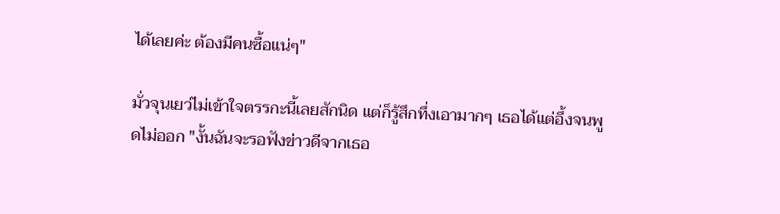ได้เลยค่ะ ต้องมีคนซื้อแน่ๆ"

มั่วจุนเยว่ไม่เข้าใจตรรกะนี้เลยสักนิด แต่ก็รู้สึกทึ่งเอามากๆ เธอได้แต่อึ้งจนพูดไม่ออก "งั้นฉันจะรอฟังข่าวดีจากเธอ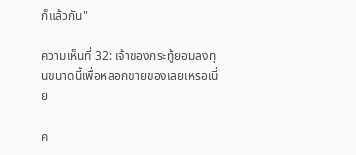ก็แล้วกัน"

ความเห็นที่ 32: เจ้าของกระทู้ยอมลงทุนขนาดนี้เพื่อหลอกขายของเลยเหรอเนี่ย

ค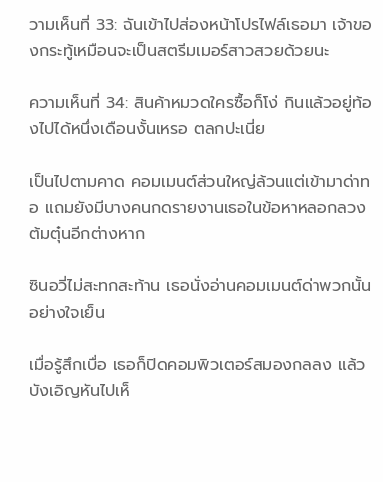วามเห็นที่ 33: ฉันเข้าไปส่องหน้าโปรไฟล์เธอมา เจ้าของกระทู้เหมือนจะเป็นสตรีมเมอร์สาวสวยด้วยนะ

ความเห็นที่ 34: สินค้าหมวดใครซื้อก็โง่ กินแล้วอยู่ท้องไปได้หนึ่งเดือนงั้นเหรอ ตลกปะเนี่ย

เป็นไปตามคาด คอมเมนต์ส่วนใหญ่ล้วนแต่เข้ามาด่าทอ แถมยังมีบางคนกดรายงานเธอในข้อหาหลอกลวงต้มตุ๋นอีกต่างหาก

ซินอวี่ไม่สะทกสะท้าน เธอนั่งอ่านคอมเมนต์ด่าพวกนั้นอย่างใจเย็น

เมื่อรู้สึกเบื่อ เธอก็ปิดคอมพิวเตอร์สมองกลลง แล้วบังเอิญหันไปเห็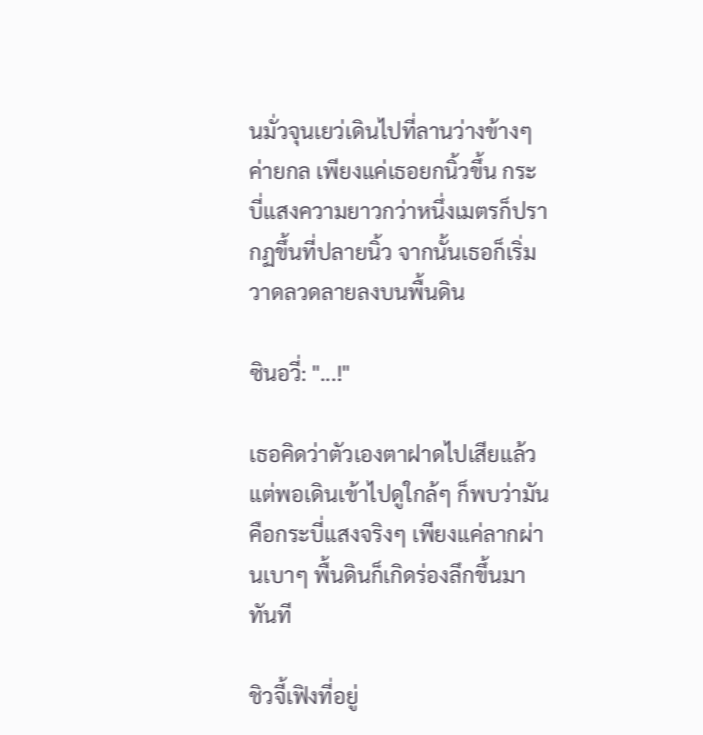นมั่วจุนเยว่เดินไปที่ลานว่างข้างๆ ค่ายกล เพียงแค่เธอยกนิ้วขึ้น กระบี่แสงความยาวกว่าหนึ่งเมตรก็ปรากฏขึ้นที่ปลายนิ้ว จากนั้นเธอก็เริ่มวาดลวดลายลงบนพื้นดิน

ซินอวี่: "...!"

เธอคิดว่าตัวเองตาฝาดไปเสียแล้ว แต่พอเดินเข้าไปดูใกล้ๆ ก็พบว่ามันคือกระบี่แสงจริงๆ เพียงแค่ลากผ่านเบาๆ พื้นดินก็เกิดร่องลึกขึ้นมาทันที

ชิวจี้เฟิงที่อยู่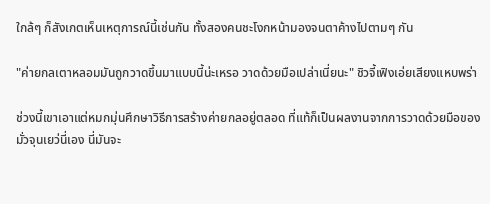ใกล้ๆ ก็สังเกตเห็นเหตุการณ์นี้เช่นกัน ทั้งสองคนชะโงกหน้ามองจนตาค้างไปตามๆ กัน

"ค่ายกลเตาหลอมมันถูกวาดขึ้นมาแบบนี้น่ะเหรอ วาดด้วยมือเปล่าเนี่ยนะ" ชิวจี้เฟิงเอ่ยเสียงแหบพร่า

ช่วงนี้เขาเอาแต่หมกมุ่นศึกษาวิธีการสร้างค่ายกลอยู่ตลอด ที่แท้ก็เป็นผลงานจากการวาดด้วยมือของมั่วจุนเยว่นี่เอง นี่มันจะ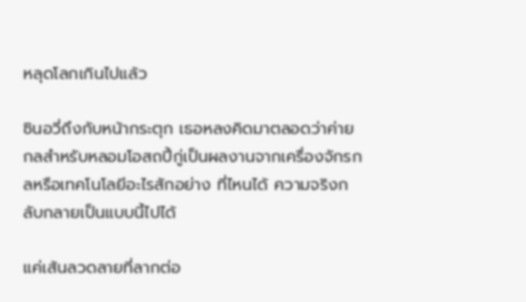หลุดโลกเกินไปแล้ว

ซินอวี่ถึงกับหน้ากระตุก เธอหลงคิดมาตลอดว่าค่ายกลสำหรับหลอมโอสถปี้กู่เป็นผลงานจากเครื่องจักรกลหรือเทคโนโลยีอะไรสักอย่าง ที่ไหนได้ ความจริงกลับกลายเป็นแบบนี้ไปได้

แค่เส้นลวดลายที่ลากต่อ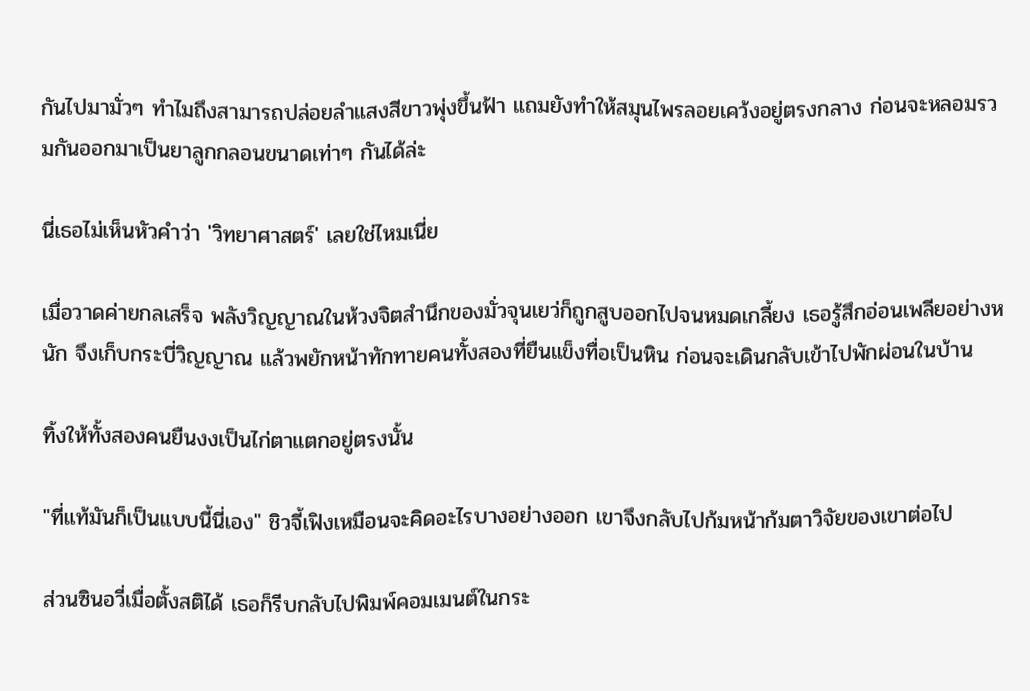กันไปมามั่วๆ ทำไมถึงสามารถปล่อยลำแสงสีขาวพุ่งขึ้นฟ้า แถมยังทำให้สมุนไพรลอยเคว้งอยู่ตรงกลาง ก่อนจะหลอมรวมกันออกมาเป็นยาลูกกลอนขนาดเท่าๆ กันได้ล่ะ

นี่เธอไม่เห็นหัวคำว่า 'วิทยาศาสตร์' เลยใช่ไหมเนี่ย

เมื่อวาดค่ายกลเสร็จ พลังวิญญาณในห้วงจิตสำนึกของมั่วจุนเยว่ก็ถูกสูบออกไปจนหมดเกลี้ยง เธอรู้สึกอ่อนเพลียอย่างหนัก จึงเก็บกระบี่วิญญาณ แล้วพยักหน้าทักทายคนทั้งสองที่ยืนแข็งทื่อเป็นหิน ก่อนจะเดินกลับเข้าไปพักผ่อนในบ้าน

ทิ้งให้ทั้งสองคนยืนงงเป็นไก่ตาแตกอยู่ตรงนั้น

"ที่แท้มันก็เป็นแบบนี้นี่เอง" ชิวจี้เฟิงเหมือนจะคิดอะไรบางอย่างออก เขาจึงกลับไปก้มหน้าก้มตาวิจัยของเขาต่อไป

ส่วนซินอวี่เมื่อตั้งสติได้ เธอก็รีบกลับไปพิมพ์คอมเมนต์ในกระ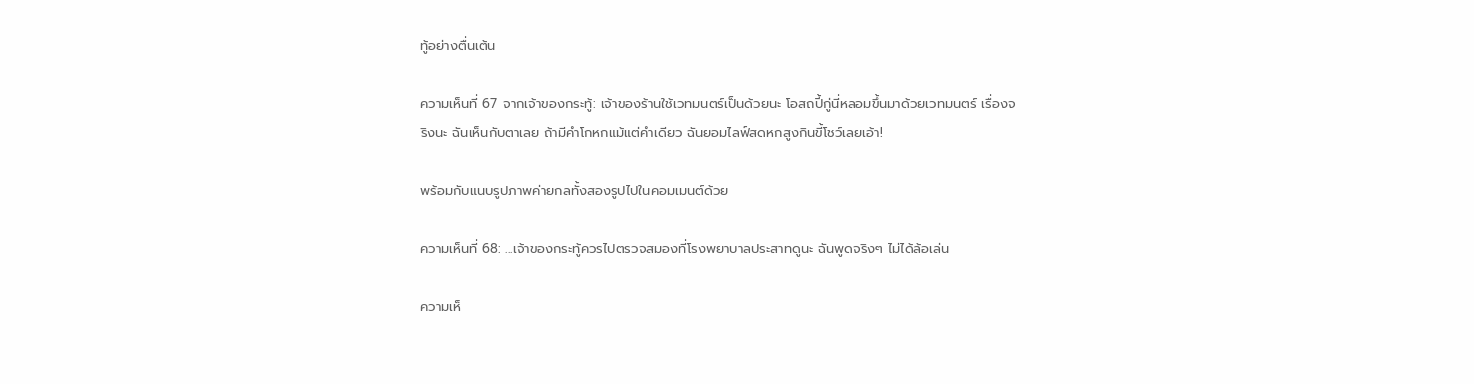ทู้อย่างตื่นเต้น

ความเห็นที่ 67 จากเจ้าของกระทู้: เจ้าของร้านใช้เวทมนตร์เป็นด้วยนะ โอสถปี้กู่นี่หลอมขึ้นมาด้วยเวทมนตร์ เรื่องจริงนะ ฉันเห็นกับตาเลย ถ้ามีคำโกหกแม้แต่คำเดียว ฉันยอมไลฟ์สดหกสูงกินขี้โชว์เลยเอ้า!

พร้อมกับแนบรูปภาพค่ายกลทั้งสองรูปไปในคอมเมนต์ด้วย

ความเห็นที่ 68: ...เจ้าของกระทู้ควรไปตรวจสมองที่โรงพยาบาลประสาทดูนะ ฉันพูดจริงๆ ไม่ได้ล้อเล่น

ความเห็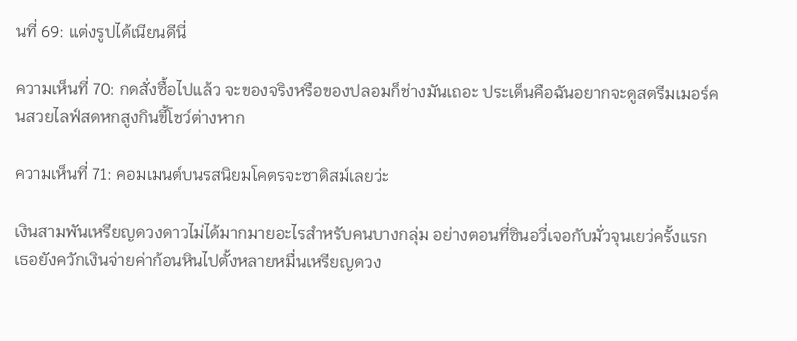นที่ 69: แต่งรูปได้เนียนดีนี่

ความเห็นที่ 70: กดสั่งซื้อไปแล้ว จะของจริงหรือของปลอมก็ช่างมันเถอะ ประเด็นคือฉันอยากจะดูสตรีมเมอร์คนสวยไลฟ์สดหกสูงกินขี้โชว์ต่างหาก

ความเห็นที่ 71: คอมเมนต์บนรสนิยมโคตรจะซาดิสม์เลยว่ะ

เงินสามพันเหรียญดวงดาวไม่ได้มากมายอะไรสำหรับคนบางกลุ่ม อย่างตอนที่ซินอวี่เจอกับมั่วจุนเยว่ครั้งแรก เธอยังควักเงินจ่ายค่าก้อนหินไปตั้งหลายหมื่นเหรียญดวง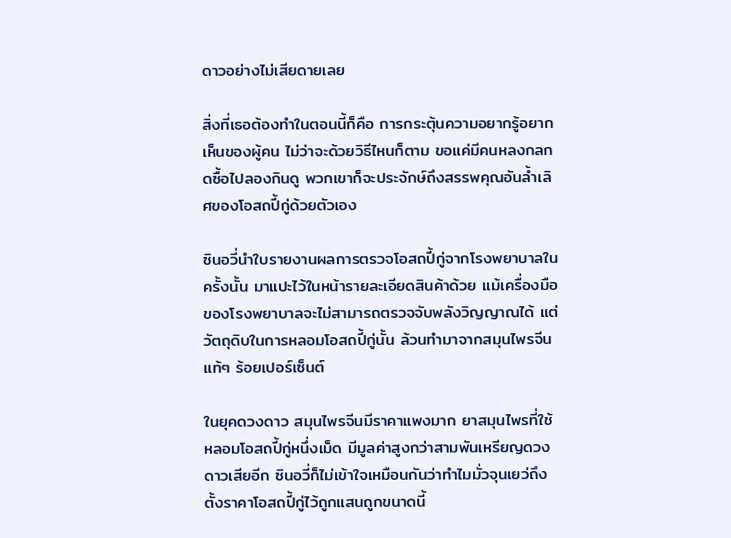ดาวอย่างไม่เสียดายเลย

สิ่งที่เธอต้องทำในตอนนี้ก็คือ การกระตุ้นความอยากรู้อยากเห็นของผู้คน ไม่ว่าจะด้วยวิธีไหนก็ตาม ขอแค่มีคนหลงกลกดซื้อไปลองกินดู พวกเขาก็จะประจักษ์ถึงสรรพคุณอันล้ำเลิศของโอสถปี้กู่ด้วยตัวเอง

ซินอวี่นำใบรายงานผลการตรวจโอสถปี้กู่จากโรงพยาบาลในครั้งนั้น มาแปะไว้ในหน้ารายละเอียดสินค้าด้วย แม้เครื่องมือของโรงพยาบาลจะไม่สามารถตรวจจับพลังวิญญาณได้ แต่วัตถุดิบในการหลอมโอสถปี้กู่นั้น ล้วนทำมาจากสมุนไพรจีนแท้ๆ ร้อยเปอร์เซ็นต์

ในยุคดวงดาว สมุนไพรจีนมีราคาแพงมาก ยาสมุนไพรที่ใช้หลอมโอสถปี้กู่หนึ่งเม็ด มีมูลค่าสูงกว่าสามพันเหรียญดวงดาวเสียอีก ซินอวี่ก็ไม่เข้าใจเหมือนกันว่าทำไมมั่วจุนเยว่ถึงตั้งราคาโอสถปี้กู่ไว้ถูกแสนถูกขนาดนี้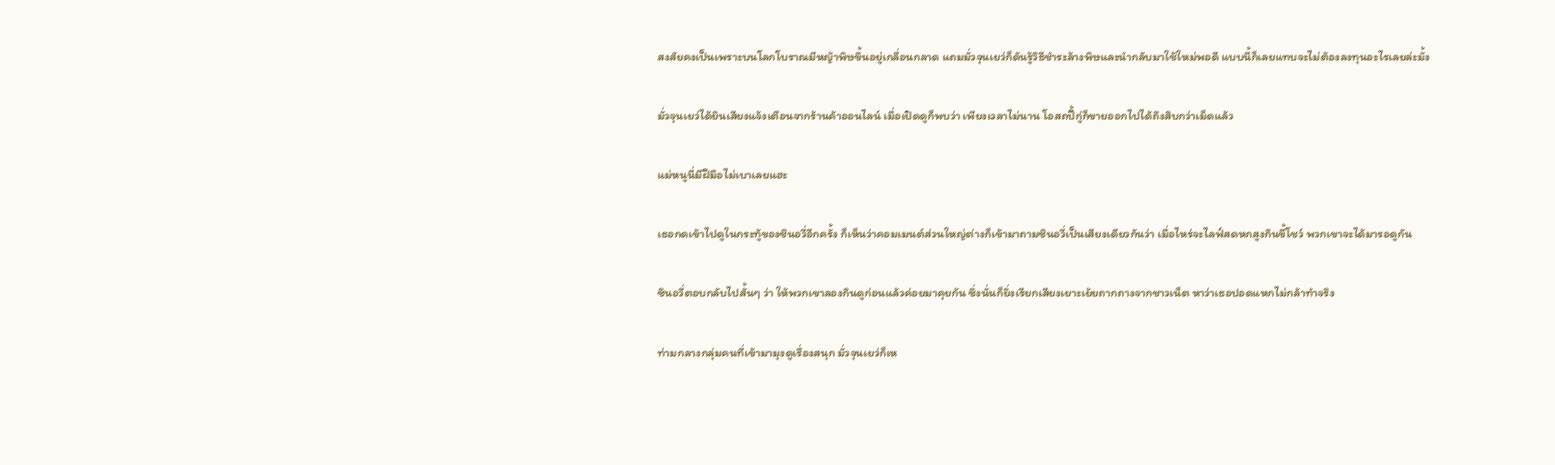สงสัยคงเป็นเพราะบนโลกโบราณมีหญ้าพิษขึ้นอยู่เกลื่อนกลาด แถมมั่วจุนเยว่ก็ดันรู้วิธีชำระล้างพิษและนำกลับมาใช้ใหม่พอดี แบบนี้ก็เลยแทบจะไม่ต้องลงทุนอะไรเลยล่ะมั้ง

มั่วจุนเยว่ได้ยินเสียงแจ้งเตือนจากร้านค้าออนไลน์ เมื่อเปิดดูก็พบว่า เพียงเวลาไม่นาน โอสถปี้กู่ก็ขายออกไปได้ถึงสิบกว่าเม็ดแล้ว

แม่หนูนี่มีฝีมือไม่เบาเลยแฮะ

เธอกดเข้าไปดูในกระทู้ของซินอวี่อีกครั้ง ก็เห็นว่าคอมเมนต์ส่วนใหญ่ต่างก็เข้ามาถามซินอวี่เป็นเสียงเดียวกันว่า เมื่อไหร่จะไลฟ์สดหกสูงกินขี้โชว์ พวกเขาจะได้มารอดูกัน

ซินอวี่ตอบกลับไปสั้นๆ ว่า ให้พวกเขาลองกินดูก่อนแล้วค่อยมาคุยกัน ซึ่งนั่นก็ยิ่งเรียกเสียงเยาะเย้ยถากถางจากชาวเน็ต หาว่าเธอปอดแหกไม่กล้าทำจริง

ท่ามกลางกลุ่มคนที่เข้ามามุงดูเรื่องสนุก มั่วจุนเยว่ก็เห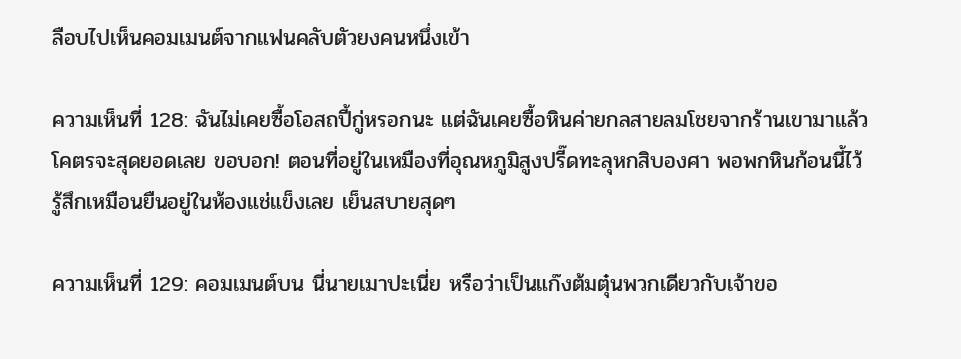ลือบไปเห็นคอมเมนต์จากแฟนคลับตัวยงคนหนึ่งเข้า

ความเห็นที่ 128: ฉันไม่เคยซื้อโอสถปี้กู่หรอกนะ แต่ฉันเคยซื้อหินค่ายกลสายลมโชยจากร้านเขามาแล้ว โคตรจะสุดยอดเลย ขอบอก! ตอนที่อยู่ในเหมืองที่อุณหภูมิสูงปรี๊ดทะลุหกสิบองศา พอพกหินก้อนนี้ไว้ รู้สึกเหมือนยืนอยู่ในห้องแช่แข็งเลย เย็นสบายสุดๆ

ความเห็นที่ 129: คอมเมนต์บน นี่นายเมาปะเนี่ย หรือว่าเป็นแก๊งต้มตุ๋นพวกเดียวกับเจ้าขอ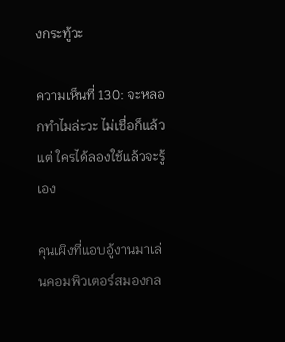งกระทู้วะ

ความเห็นที่ 130: จะหลอกทำไมล่ะวะ ไม่เชื่อก็แล้วแต่ ใครได้ลองใช้แล้วจะรู้เอง

คุนเผิงที่แอบอู้งานมาเล่นคอมพิวเตอร์สมองกล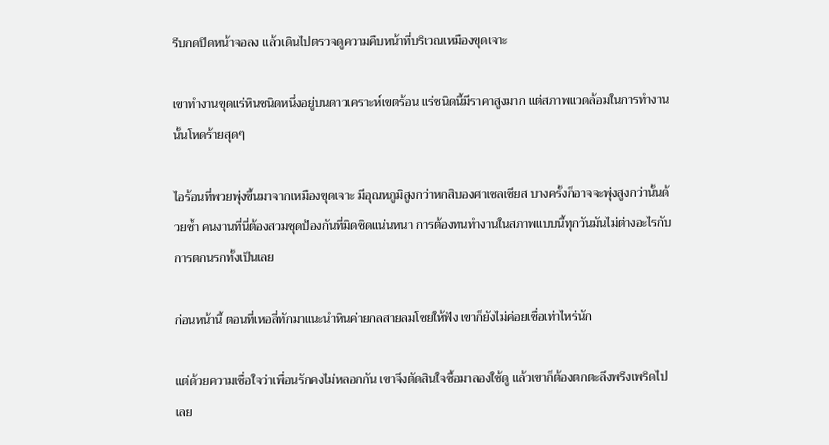รีบกดปิดหน้าจอลง แล้วเดินไปตรวจดูความคืบหน้าที่บริเวณเหมืองขุดเจาะ

เขาทำงานขุดแร่หินชนิดหนึ่งอยู่บนดาวเคราะห์เขตร้อน แร่ชนิดนี้มีราคาสูงมาก แต่สภาพแวดล้อมในการทำงานนั้นโหดร้ายสุดๆ

ไอร้อนที่พวยพุ่งขึ้นมาจากเหมืองขุดเจาะ มีอุณหภูมิสูงกว่าหกสิบองศาเซลเซียส บางครั้งก็อาจจะพุ่งสูงกว่านั้นด้วยซ้ำ คนงานที่นี่ต้องสวมชุดป้องกันที่มิดชิดแน่นหนา การต้องทนทำงานในสภาพแบบนี้ทุกวันมันไม่ต่างอะไรกับการตกนรกทั้งเป็นเลย

ก่อนหน้านี้ ตอนที่เหอลี่ทักมาแนะนำหินค่ายกลสายลมโชยให้ฟัง เขาก็ยังไม่ค่อยเชื่อเท่าไหร่นัก

แต่ด้วยความเชื่อใจว่าเพื่อนรักคงไม่หลอกกัน เขาจึงตัดสินใจซื้อมาลองใช้ดู แล้วเขาก็ต้องตกตะลึงพรึงเพริดไปเลย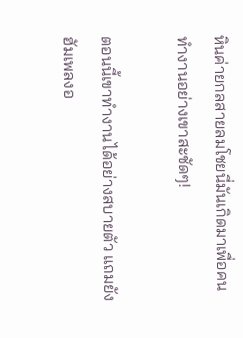หินค่ายกลสายลมโชยนี่มันเกิดมาเพื่อคนทำงานอย่างเขาสะชัดๆ!

ตอนนี้เขาทำงานได้อย่างสบายตัว แถมยังฮัมเพลงอ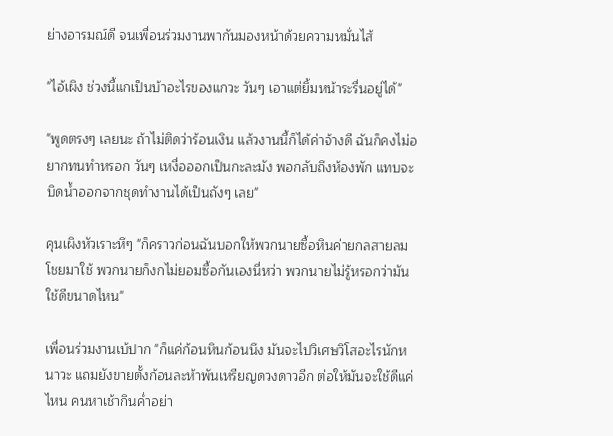ย่างอารมณ์ดี จนเพื่อนร่วมงานพากันมองหน้าด้วยความหมั่นไส้

"ไอ้เผิง ช่วงนี้แกเป็นบ้าอะไรของแกวะ วันๆ เอาแต่ยิ้มหน้าระรื่นอยู่ได้"

"พูดตรงๆ เลยนะ ถ้าไม่ติดว่าร้อนเงิน แล้วงานนี้ก็ได้ค่าจ้างดี ฉันก็คงไม่อยากทนทำหรอก วันๆ เหงื่อออกเป็นกะละมัง พอกลับถึงห้องพัก แทบจะบิดน้ำออกจากชุดทำงานได้เป็นถังๆ เลย"

คุนเผิงหัวเราะหึๆ "ก็คราวก่อนฉันบอกให้พวกนายซื้อหินค่ายกลสายลมโชยมาใช้ พวกนายก็งกไม่ยอมซื้อกันเองนี่หว่า พวกนายไม่รู้หรอกว่ามันใช้ดีขนาดไหน"

เพื่อนร่วมงานเบ้ปาก "ก็แค่ก้อนหินก้อนนึง มันจะไปวิเศษวิโสอะไรนักหนาวะ แถมยังขายตั้งก้อนละห้าพันเหรียญดวงดาวอีก ต่อให้มันจะใช้ดีแค่ไหน คนหาเช้ากินค่ำอย่า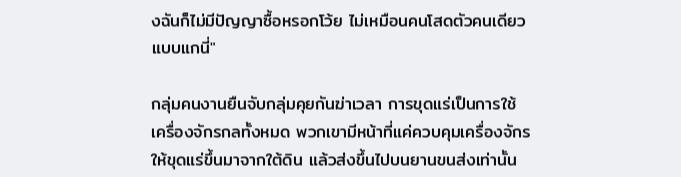งฉันก็ไม่มีปัญญาซื้อหรอกโว้ย ไม่เหมือนคนโสดตัวคนเดียวแบบแกนี่"

กลุ่มคนงานยืนจับกลุ่มคุยกันฆ่าเวลา การขุดแร่เป็นการใช้เครื่องจักรกลทั้งหมด พวกเขามีหน้าที่แค่ควบคุมเครื่องจักรให้ขุดแร่ขึ้นมาจากใต้ดิน แล้วส่งขึ้นไปบนยานขนส่งเท่านั้น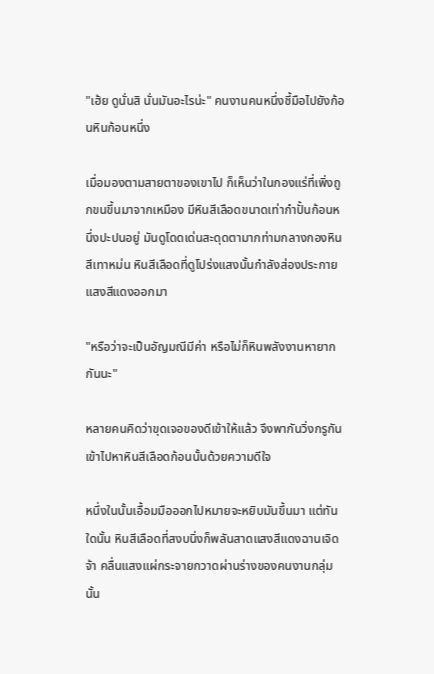"เฮ้ย ดูนั่นสิ นั่นมันอะไรน่ะ" คนงานคนหนึ่งชี้มือไปยังก้อนหินก้อนหนึ่ง

เมื่อมองตามสายตาของเขาไป ก็เห็นว่าในกองแร่ที่เพิ่งถูกขนขึ้นมาจากเหมือง มีหินสีเลือดขนาดเท่ากำปั้นก้อนหนึ่งปะปนอยู่ มันดูโดดเด่นสะดุดตามากท่ามกลางกองหินสีเทาหม่น หินสีเลือดที่ดูโปร่งแสงนั้นกำลังส่องประกายแสงสีแดงออกมา

"หรือว่าจะเป็นอัญมณีมีค่า หรือไม่ก็หินพลังงานหายากกันนะ"

หลายคนคิดว่าขุดเจอของดีเข้าให้แล้ว จึงพากันวิ่งกรูกันเข้าไปหาหินสีเลือดก้อนนั้นด้วยความดีใจ

หนึ่งในนั้นเอื้อมมือออกไปหมายจะหยิบมันขึ้นมา แต่ทันใดนั้น หินสีเลือดที่สงบนิ่งก็พลันสาดแสงสีแดงฉานเจิดจ้า คลื่นแสงแผ่กระจายกวาดผ่านร่างของคนงานกลุ่มนั้น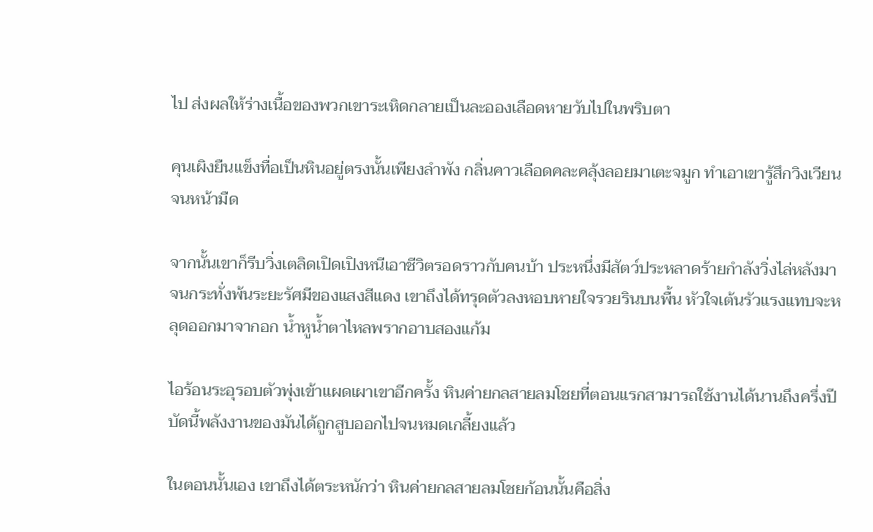ไป ส่งผลให้ร่างเนื้อของพวกเขาระเหิดกลายเป็นละอองเลือดหายวับไปในพริบตา

คุนเผิงยืนแข็งทื่อเป็นหินอยู่ตรงนั้นเพียงลำพัง กลิ่นคาวเลือดคละคลุ้งลอยมาเตะจมูก ทำเอาเขารู้สึกวิงเวียนจนหน้ามืด

จากนั้นเขาก็รีบวิ่งเตลิดเปิดเปิงหนีเอาชีวิตรอดราวกับคนบ้า ประหนึ่งมีสัตว์ประหลาดร้ายกำลังวิ่งไล่หลังมา จนกระทั่งพ้นระยะรัศมีของแสงสีแดง เขาถึงได้ทรุดตัวลงหอบหายใจรวยรินบนพื้น หัวใจเต้นรัวแรงแทบจะหลุดออกมาจากอก น้ำหูน้ำตาไหลพรากอาบสองแก้ม

ไอร้อนระอุรอบตัวพุ่งเข้าแผดเผาเขาอีกครั้ง หินค่ายกลสายลมโชยที่ตอนแรกสามารถใช้งานได้นานถึงครึ่งปี บัดนี้พลังงานของมันได้ถูกสูบออกไปจนหมดเกลี้ยงแล้ว

ในตอนนั้นเอง เขาถึงได้ตระหนักว่า หินค่ายกลสายลมโชยก้อนนั้นคือสิ่ง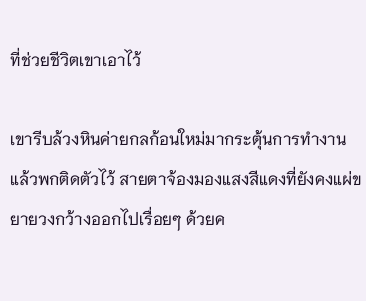ที่ช่วยชีวิตเขาเอาไว้

เขารีบล้วงหินค่ายกลก้อนใหม่มากระตุ้นการทำงานแล้วพกติดตัวไว้ สายตาจ้องมองแสงสีแดงที่ยังคงแผ่ขยายวงกว้างออกไปเรื่อยๆ ด้วยค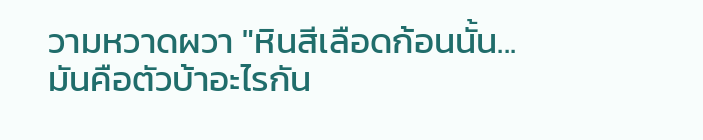วามหวาดผวา "หินสีเลือดก้อนนั้น... มันคือตัวบ้าอะไรกัน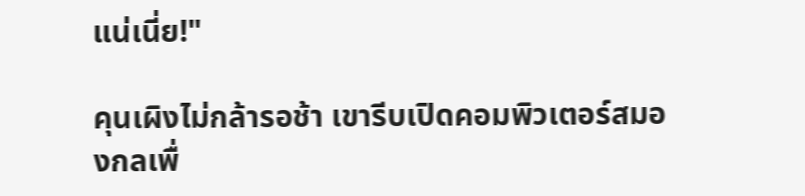แน่เนี่ย!"

คุนเผิงไม่กล้ารอช้า เขารีบเปิดคอมพิวเตอร์สมองกลเพื่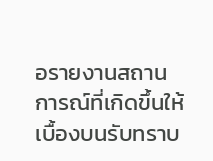อรายงานสถานการณ์ที่เกิดขึ้นให้เบื้องบนรับทราบ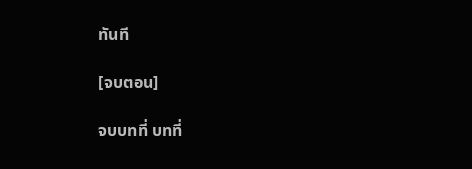ทันที

[จบตอน]

จบบทที่ บทที่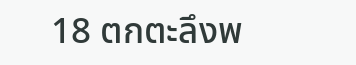18 ตกตะลึงพ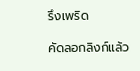รึงเพริด

คัดลอกลิงก์แล้ว